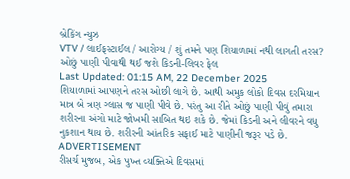બ્રેકિંગ ન્યુઝ
VTV / લાઈફસ્ટાઈલ / આરોગ્ય / શું તમને પણ શિયાળામાં નથી લાગતી તરસ? ઓછું પાણી પીવાથી થઈ જશે કિડની-લિવર ફેલ
Last Updated: 01:15 AM, 22 December 2025
શિયાળામાં આપણને તરસ ઓછી લાગે છે. આથી અમુક લોકો દિવસ દરમિયાન માત્ર બે ત્રણ ગ્લાસ જ પાણી પીવે છે. પરંતુ આ રીતે ઓછું પાણી પીવું તમારા શરીરના અંગો માટે જોખમી સાબિત થઇ શકે છે. જેમાં કિડની અને લીવરને વધુ નુકશાન થાય છે. શરીરની આંતરિક સફાઈ માટે પાણીની જરૂર પડે છે.
ADVERTISEMENT
રીસર્ચ મુજબ, એક પુખ્ત વ્યક્તિએ દિવસમાં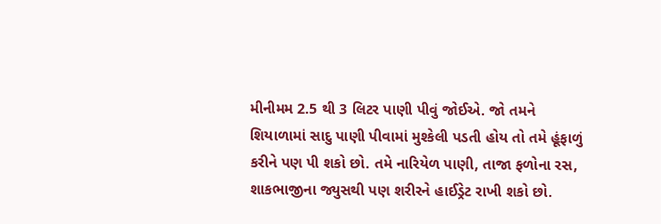મીનીમમ 2.5 થી 3 લિટર પાણી પીવું જોઈએ. જો તમને શિયાળામાં સાદુ પાણી પીવામાં મુશ્કેલી પડતી હોય તો તમે હૂંફાળું કરીને પણ પી શકો છો. તમે નારિયેળ પાણી, તાજા ફળોના રસ, શાકભાજીના જ્યુસથી પણ શરીરને હાઈડ્રેટ રાખી શકો છો.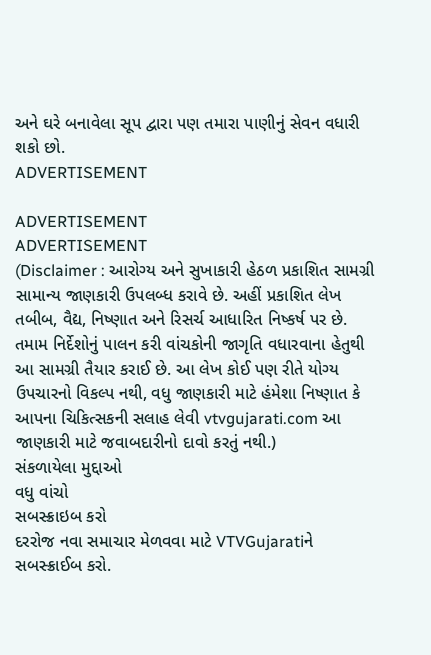અને ઘરે બનાવેલા સૂપ દ્વારા પણ તમારા પાણીનું સેવન વધારી શકો છો.
ADVERTISEMENT

ADVERTISEMENT
ADVERTISEMENT
(Disclaimer : આરોગ્ય અને સુખાકારી હેઠળ પ્રકાશિત સામગ્રી સામાન્ય જાણકારી ઉપલબ્ધ કરાવે છે. અહીં પ્રકાશિત લેખ તબીબ, વૈદ્ય, નિષ્ણાત અને રિસર્ચ આધારિત નિષ્કર્ષ પર છે. તમામ નિર્દેશોનું પાલન કરી વાંચકોની જાગૃતિ વધારવાના હેતુથી આ સામગ્રી તૈયાર કરાઈ છે. આ લેખ કોઈ પણ રીતે યોગ્ય ઉપચારનો વિકલ્પ નથી, વધુ જાણકારી માટે હંમેશા નિષ્ણાત કે આપના ચિકિત્સકની સલાહ લેવી vtvgujarati.com આ જાણકારી માટે જવાબદારીનો દાવો કરતું નથી.)
સંકળાયેલા મુદ્દાઓ
વધુ વાંચો
સબસ્ક્રાઇબ કરો
દરરોજ નવા સમાચાર મેળવવા માટે VTVGujaratiને સબસ્ક્રાઈબ કરો.